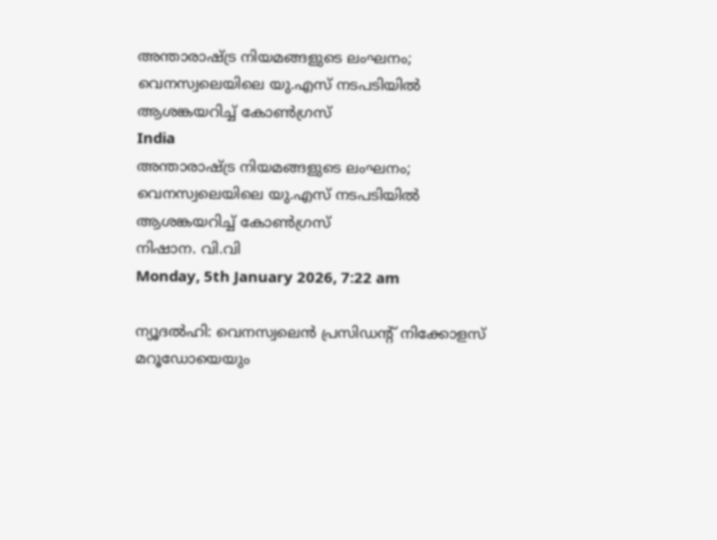അന്താരാഷ്ട്ര നിയമങ്ങളുടെ ലംഘനം; വെനസ്വലെയിലെ യു.എസ് നടപടിയില്‍ ആശങ്കയറിച്ച് കോണ്‍ഗ്രസ്
India
അന്താരാഷ്ട്ര നിയമങ്ങളുടെ ലംഘനം; വെനസ്വലെയിലെ യു.എസ് നടപടിയില്‍ ആശങ്കയറിച്ച് കോണ്‍ഗ്രസ്
നിഷാന. വി.വി
Monday, 5th January 2026, 7:22 am

ന്യൂദല്‍ഹി: വെനസ്വലെന്‍ പ്രസിഡന്റ് നിക്കോളസ് മറൂഡോയെയും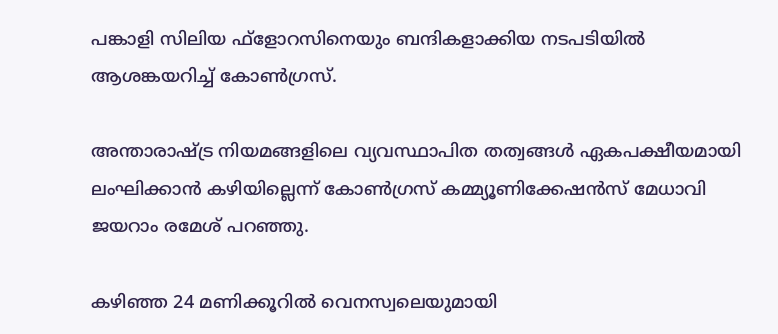പങ്കാളി സിലിയ ഫ്‌ളോറസിനെയും ബന്ദികളാക്കിയ നടപടിയില്‍ ആശങ്കയറിച്ച് കോണ്‍ഗ്രസ്.

അന്താരാഷ്ട്ര നിയമങ്ങളിലെ വ്യവസ്ഥാപിത തത്വങ്ങള്‍ ഏകപക്ഷീയമായി ലംഘിക്കാന്‍ കഴിയില്ലെന്ന് കോണ്‍ഗ്രസ് കമ്മ്യൂണിക്കേഷന്‍സ് മേധാവി ജയറാം രമേശ് പറഞ്ഞു.

കഴിഞ്ഞ 24 മണിക്കൂറില്‍ വെനസ്വലെയുമായി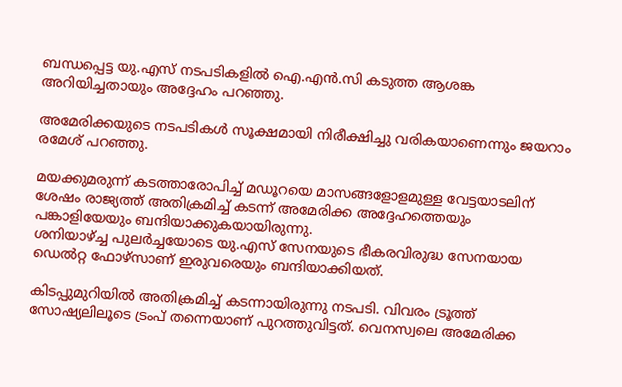ബന്ധപ്പെട്ട യു.എസ് നടപടികളില്‍ ഐ.എന്‍.സി കടുത്ത ആശങ്ക അറിയിച്ചതായും അദ്ദേഹം പറഞ്ഞു.

അമേരിക്കയുടെ നടപടികള്‍ സൂക്ഷമായി നിരീക്ഷിച്ചു വരികയാണെന്നും ജയറാം രമേശ് പറഞ്ഞു.

മയക്കുമരുന്ന് കടത്താരോപിച്ച് മഡൂറയെ മാസങ്ങളോളമുള്ള വേട്ടയാടലിന് ശേഷം രാജ്യത്ത് അതിക്രമിച്ച് കടന്ന് അമേരിക്ക അദ്ദേഹത്തെയും പങ്കാളിയേയും ബന്ദിയാക്കുകയായിരുന്നു.
ശനിയാഴ്ച്ച പുലര്‍ച്ചയോടെ യു.എസ് സേനയുടെ ഭീകരവിരുദ്ധ സേനയായ ഡെല്‍റ്റ ഫോഴ്സാണ് ഇരുവരെയും ബന്ദിയാക്കിയത്.

കിടപ്പുമുറിയില്‍ അതിക്രമിച്ച് കടന്നായിരുന്നു നടപടി. വിവരം ട്രൂത്ത് സോഷ്യലിലൂടെ ട്രംപ് തന്നെയാണ് പുറത്തുവിട്ടത്. വെനസ്വലെ അമേരിക്ക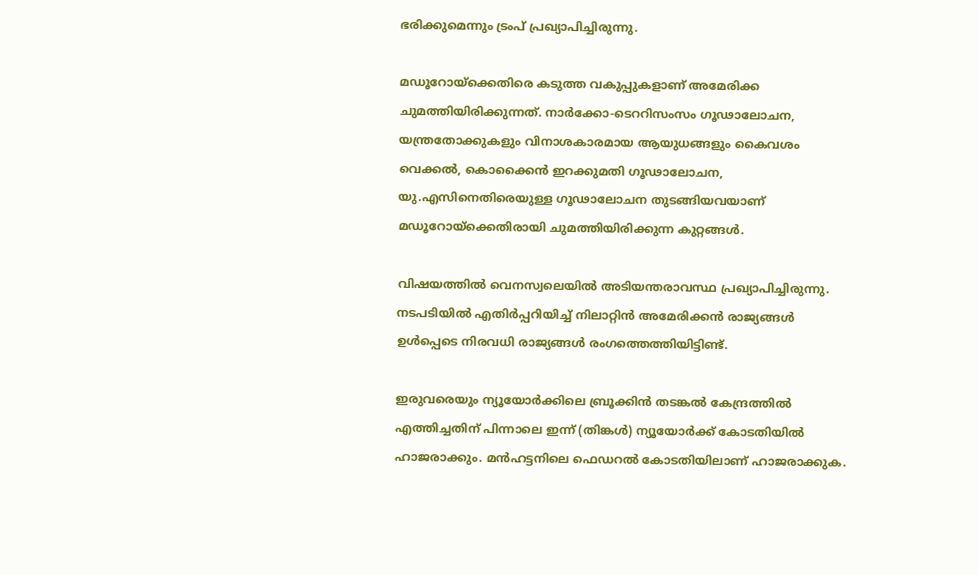ഭരിക്കുമെന്നും ട്രംപ് പ്രഖ്യാപിച്ചിരുന്നു.

മഡൂറോയ്ക്കെതിരെ കടുത്ത വകുപ്പുകളാണ് അമേരിക്ക ചുമത്തിയിരിക്കുന്നത്. നാര്‍ക്കോ-ടെററിസംസം ഗൂഢാലോചന, യന്ത്രതോക്കുകളും വിനാശകാരമായ ആയുധങ്ങളും കൈവശം വെക്കല്‍, കൊക്കൈന്‍ ഇറക്കുമതി ഗൂഢാലോചന, യു.എസിനെതിരെയുള്ള ഗൂഢാലോചന തുടങ്ങിയവയാണ് മഡൂറോയ്ക്കെതിരായി ചുമത്തിയിരിക്കുന്ന കുറ്റങ്ങള്‍.

വിഷയത്തില്‍ വെനസ്വലെയില്‍ അടിയന്തരാവസ്ഥ പ്രഖ്യാപിച്ചിരുന്നു. നടപടിയില്‍ എതിര്‍പ്പറിയിച്ച് നിലാറ്റിന്‍ അമേരിക്കന്‍ രാജ്യങ്ങള്‍ ഉള്‍പ്പെടെ നിരവധി രാജ്യങ്ങള്‍ രംഗത്തെത്തിയിട്ടിണ്ട്.

ഇരുവരെയും ന്യൂയോര്‍ക്കിലെ ബ്രൂക്കിന്‍ തടങ്കല്‍ കേന്ദ്രത്തില്‍ എത്തിച്ചതിന് പിന്നാലെ ഇന്ന് (തിങ്കള്‍) ന്യൂയോര്‍ക്ക് കോടതിയില്‍ ഹാജരാക്കും. മന്‍ഹട്ടനിലെ ഫെഡറല്‍ കോടതിയിലാണ് ഹാജരാക്കുക.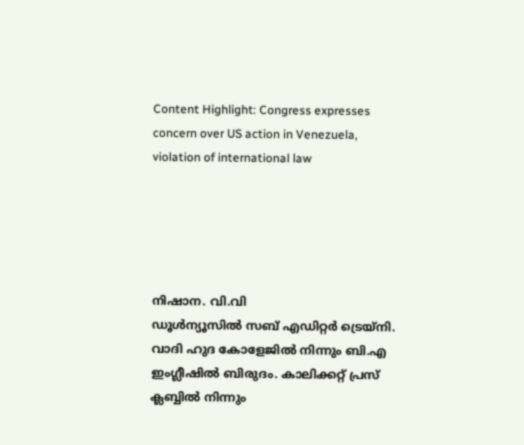Content Highlight: Congress expresses concern over US action in Venezuela, violation of international law





നിഷാന. വി.വി
ഡൂള്‍ന്യൂസില്‍ സബ് എഡിറ്റര്‍ ട്രെയ്‌നി. വാദി ഹുദ കോളേജില്‍ നിന്നും ബി.എ ഇംഗ്ലീഷില്‍ ബിരുദം. കാലിക്കറ്റ് പ്രസ് ക്ലബ്ബില്‍ നിന്നും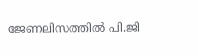ജേണലിസത്തില്‍ പി.ജി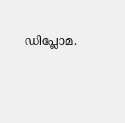ഡിപ്ലോമ.